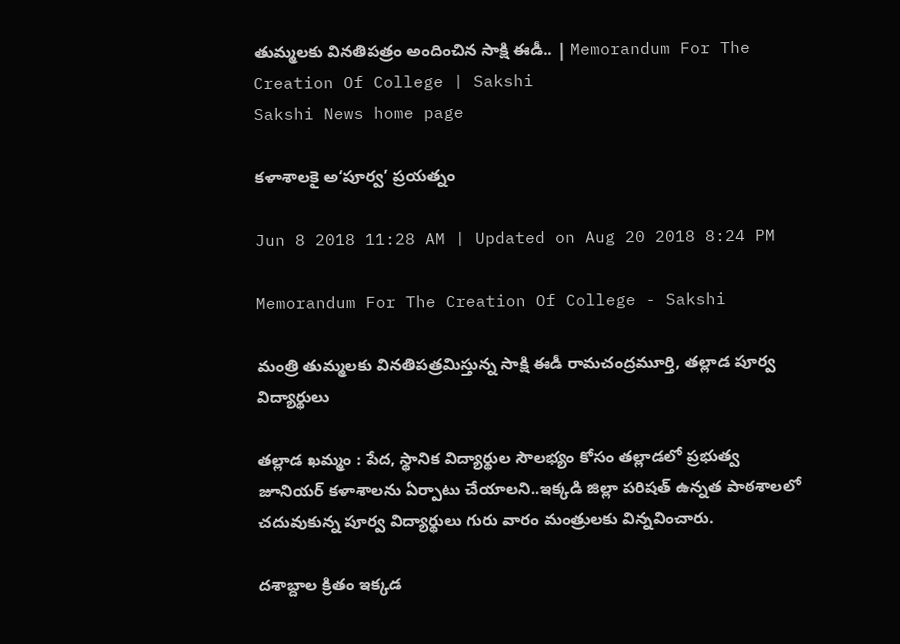తుమ్మలకు వినతిపత్రం అందించిన సాక్షి ఈడీ.. | Memorandum For The Creation Of College | Sakshi
Sakshi News home page

కళాశాలకై అ‘పూర్వ’ ప్రయత్నం

Jun 8 2018 11:28 AM | Updated on Aug 20 2018 8:24 PM

Memorandum For The Creation Of College - Sakshi

మంత్రి తుమ్మలకు వినతిపత్రమిస్తున్న సాక్షి ఈడీ రామచంద్రమూర్తి, తల్లాడ పూర్వ విద్యార్థులు

తల్లాడ ఖమ్మం : పేద, స్థానిక విద్యార్థుల సౌలభ్యం కోసం తల్లాడలో ప్రభుత్వ జూనియర్‌ కళాశాలను ఏర్పాటు చేయాలని..ఇక్కడి జిల్లా పరిషత్‌ ఉన్నత పాఠశాలలో చదువుకున్న పూర్వ విద్యార్థులు గురు వారం మంత్రులకు విన్నవించారు.

దశాబ్దాల క్రితం ఇక్కడ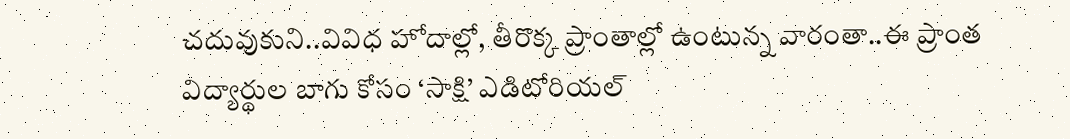చదువుకుని..వివిధ హోదాల్లో, తీరొక్క ప్రాంతాల్లో ఉంటున్న వారంతా..ఈ ప్రాంత విద్యార్థుల బాగు కోసం ‘సాక్షి’ ఎడిటోరియల్‌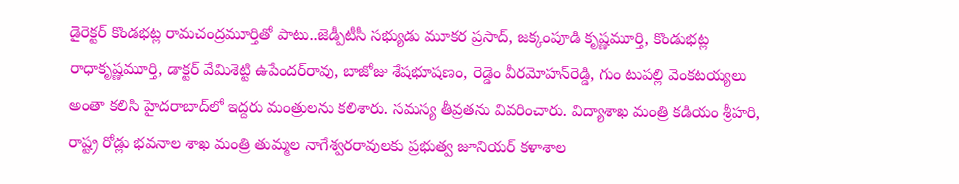డైరెక్టర్‌ కొండభట్ల రామచంద్రమూర్తితో పాటు..జెడ్పీటీసీ సభ్యుడు మూకర ప్రసాద్, జక్కంపూడి కృష్ణమూర్తి, కొండుభట్ల రాధాకృష్ణమూర్తి, డాక్టర్‌ వేమిశెట్టి ఉపేందర్‌రావు, బాజోజు శేషభూషణం, రెడ్డెం వీరమోహన్‌రెడ్డి, గుం టుపల్లి వెంకటయ్యలు అంతా కలిసి హైదరాబాద్‌లో ఇద్దరు మంత్రులను కలిశారు. సమస్య తీవ్రతను వివరించారు. విద్యాశాఖ మంత్రి కడియం శ్రీహరి, రాష్ట్ర రోడ్లు భవనాల శాఖ మంత్రి తుమ్మల నాగేశ్వరరావులకు ప్రభుత్వ జూనియర్‌ కళాశాల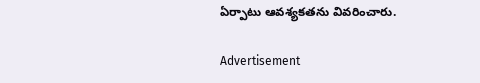ఏర్పాటు ఆవశ్యకతను వివరించారు.

Advertisement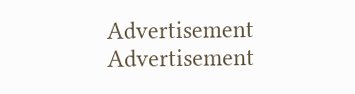Advertisement
Advertisement